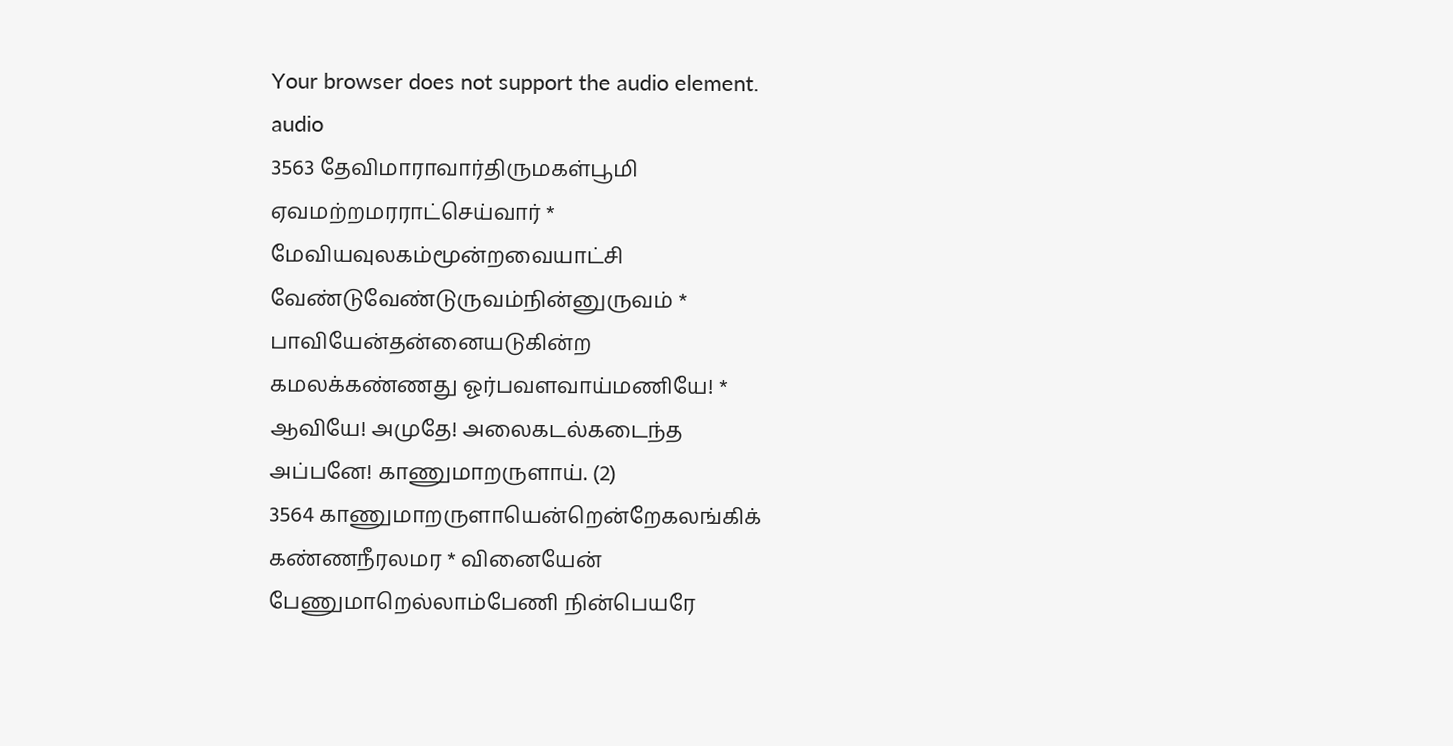Your browser does not support the audio element.
audio
3563 தேவிமாராவார்திருமகள்பூமி
ஏவமற்றமரராட்செய்வார் *
மேவியவுலகம்மூன்றவையாட்சி
வேண்டுவேண்டுருவம்நின்னுருவம் *
பாவியேன்தன்னையடுகின்ற
கமலக்கண்ணது ஓர்பவளவாய்மணியே! *
ஆவியே! அமுதே! அலைகடல்கடைந்த
அப்பனே! காணுமாறருளாய். (2)
3564 காணுமாறருளாயென்றென்றேகலங்கிக்
கண்ணநீரலமர * வினையேன்
பேணுமாறெல்லாம்பேணி நின்பெயரே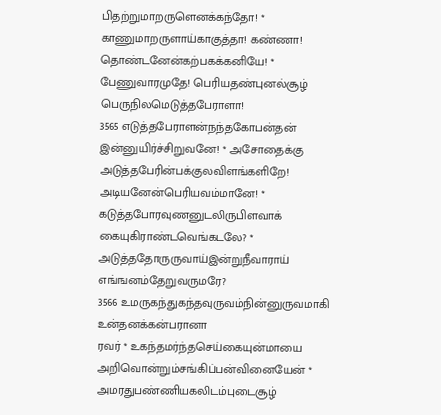பிதற்றுமாறருளெனக்கந்தோ! *
காணுமாறருளாய்காகுத்தா! கண்ணா!
தொண்டனேன்கற்பகக்கனியே! *
பேணுவாரமுதே! பெரியதண்புனல்சூழ்
பெருநிலமெடுத்தபேராளா!
3565 எடுத்தபேராளன்நந்தகோபன்தன்
இன்னுயிர்ச்சிறுவனே! * அசோதைக்கு
அடுத்தபேரின்பக்குலவிளங்களிறே!
அடியனேன்பெரியவம்மானே! *
கடுத்தபோரவுணனுடலிருபிளவாக்
கையுகிராண்டவெங்கடலே? *
அடுத்ததோருருவாய்இன்றுநீவாராய்
எங்ஙனம்தேறுவருமரே?
3566 உமருகந்துகந்தவுருவம்நின்னுருவமாகி
உன்தனக்கன்பரானா
ரவர் * உகந்தமர்ந்தசெய்கையுன்மாயை
அறிவொன்றும்சங்கிப்பன்வினையேன் *
அமரதுபண்ணியகலிடம்புடைசூழ்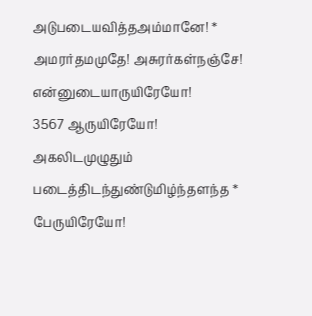அடுபடையவித்தஅம்மானே! *
அமரர்தமமுதே! அசுரர்கள்நஞ்சே!
என்னுடையாருயிரேயோ!
3567 ஆருயிரேயோ! அகலிடமுழுதும்
படைத்திடந்துண்டுமிழ்ந்தளந்த *
பேருயிரேயோ!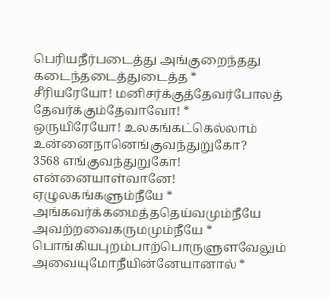பெரியநீர்படைத்து அங்குறைந்தது
கடைந்தடைத்துடைத்த *
சீரியரேயோ! மனிசர்க்குத்தேவர்போலத்
தேவர்க்கும்தேவாவோ! *
ஒருயிரேயோ! உலகங்கட்கெல்லாம்
உன்னைநானெங்குவந்துறுகோ?
3568 எங்குவந்துறுகோ! என்னையாள்வானே!
ஏழுலகங்களும்நீயே *
அங்கவர்க்கமைத்ததெய்வமும்நீயே
அவற்றவைகருமமும்நீயே *
பொங்கியபுறம்பாற்பொருளுளவேலும்
அவையுமோநீயின்னேயானால் *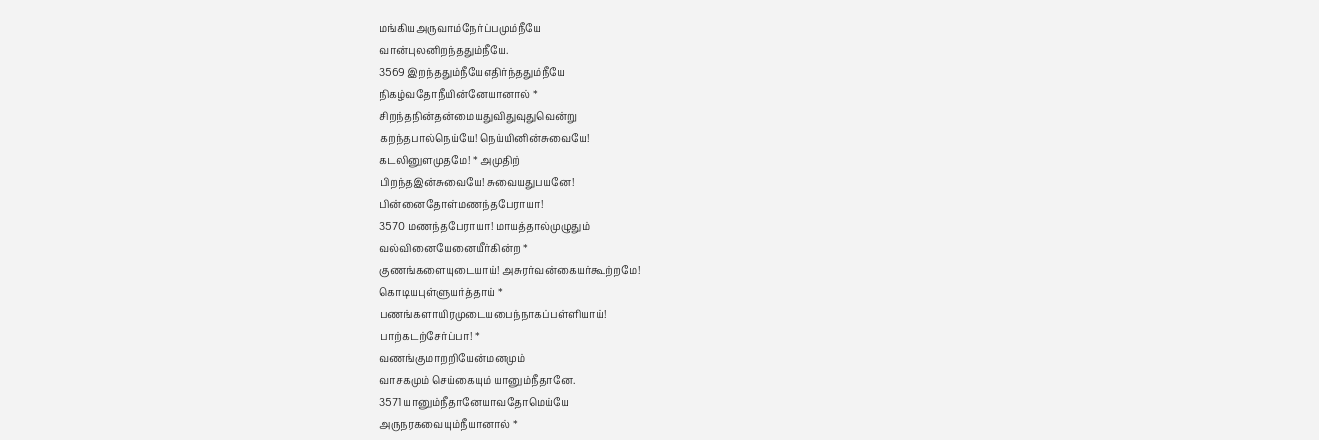மங்கியஅருவாம்நேர்ப்பமும்நீயே
வான்புலனிறந்ததும்நீயே.
3569 இறந்ததும்நீயேஎதிர்ந்ததும்நீயே
நிகழ்வதோநீயின்னேயானால் *
சிறந்தநின்தன்மையதுவிதுவுதுவென்று
கறந்தபால்நெய்யே! நெய்யினின்சுவையே!
கடலினுளமுதமே! * அமுதிற்
பிறந்தஇன்சுவையே! சுவையதுபயனே!
பின்னைதோள்மணந்தபேராயா!
3570 மணந்தபேராயா! மாயத்தால்முழுதும்
வல்வினையேனையீர்கின்ற *
குணங்களையுடையாய்! அசுரர்வன்கையர்கூற்றமே!
கொடியபுள்ளுயர்த்தாய் *
பணங்களாயிரமுடையபைந்நாகப்பள்ளியாய்!
பாற்கடற்சேர்ப்பா! *
வணங்குமாறறியேன்மனமும்
வாசகமும் செய்கையும் யானும்நீதானே.
3571 யானும்நீதானேயாவதோமெய்யே
அருநரகவையும்நீயானால் *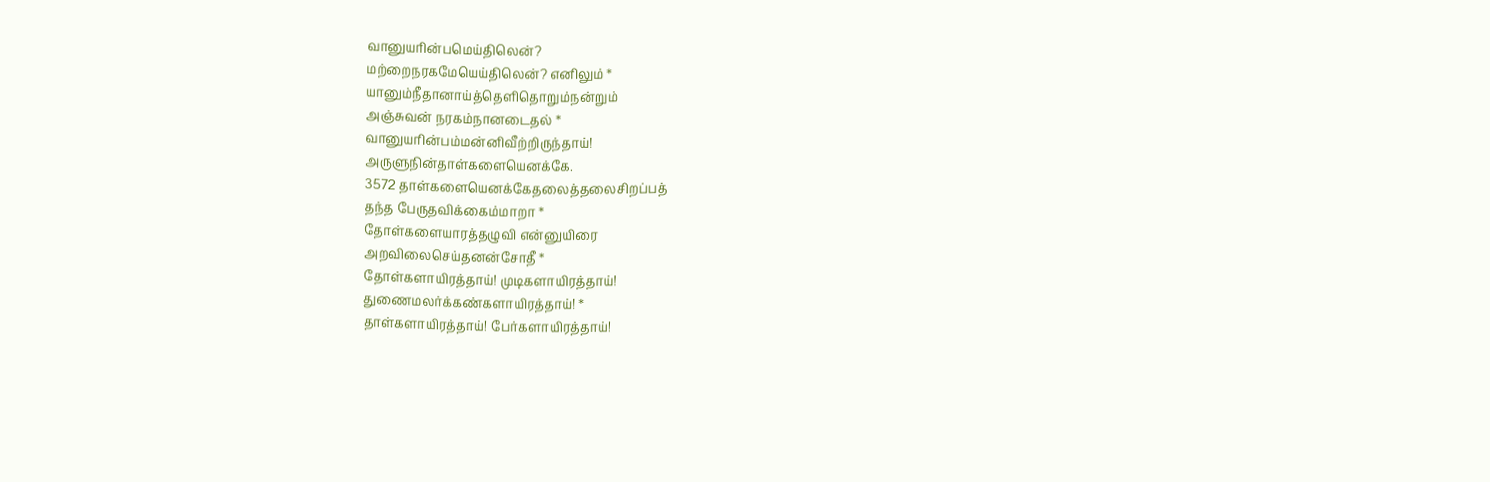வானுயரின்பமெய்திலென்?
மற்றைநரகமேயெய்திலென்? எனிலும் *
யானும்நீதானாய்த்தெளிதொறும்நன்றும்
அஞ்சுவன் நரகம்நானடைதல் *
வானுயரின்பம்மன்னிவீற்றிருந்தாய்!
அருளுநின்தாள்களையெனக்கே.
3572 தாள்களையெனக்கேதலைத்தலைசிறப்பத்
தந்த பேருதவிக்கைம்மாறா *
தோள்களையாரத்தழுவி என்னுயிரை
அறவிலைசெய்தனன்சோதீ *
தோள்களாயிரத்தாய்! முடிகளாயிரத்தாய்!
துணைமலர்க்கண்களாயிரத்தாய்! *
தாள்களாயிரத்தாய்! பேர்களாயிரத்தாய்!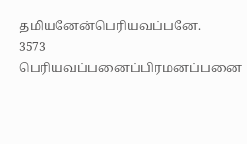தமியனேன்பெரியவப்பனே.
3573 பெரியவப்பனைப்பிரமனப்பனை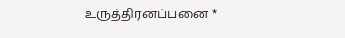உருத்திரனப்பனை *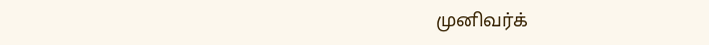முனிவர்க்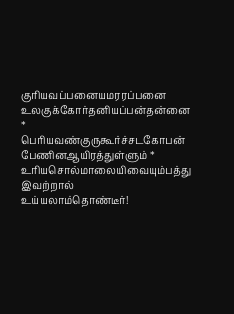குரியவப்பனையமரரப்பனை
உலகுக்கோர்தனியப்பன்தன்னை *
பெரியவண்குருகூர்ச்சடகோபன்
பேணினஆயிரத்துள்ளும் *
உரியசொல்மாலையிவையும்பத்து இவற்றால்
உய்யலாம்தொண்டீர்!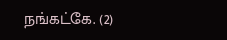நங்கட்கே. (2)